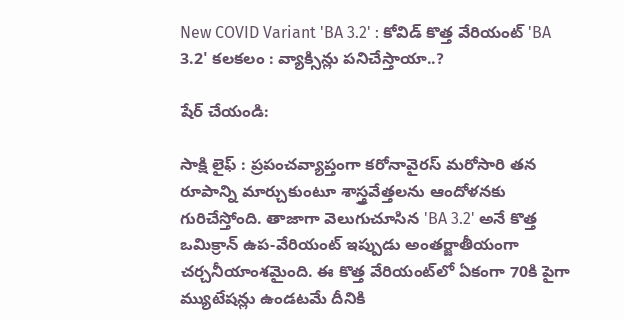New COVID Variant 'BA 3.2' : కోవిడ్ కొత్త వేరియంట్ 'BA 3.2' కలకలం : వ్యాక్సిన్లు పనిచేస్తాయా..?

షేర్ చేయండి:

సాక్షి లైఫ్ : ప్రపంచవ్యాప్తంగా కరోనావైరస్ మరోసారి తన రూపాన్ని మార్చుకుంటూ శాస్త్రవేత్తలను ఆందోళనకు గురిచేస్తోంది. తాజాగా వెలుగుచూసిన 'BA 3.2' అనే కొత్త ఒమిక్రాన్ ఉప-వేరియంట్ ఇప్పుడు అంతర్జాతీయంగా చర్చనీయాంశమైంది. ఈ కొత్త వేరియంట్‌లో ఏకంగా 70కి పైగా మ్యుటేషన్లు ఉండటమే దీనికి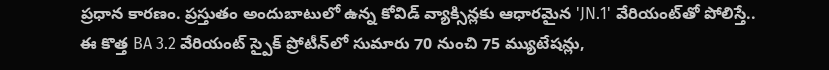ప్రధాన కారణం. ప్రస్తుతం అందుబాటులో ఉన్న కోవిడ్ వ్యాక్సిన్లకు ఆధారమైన 'JN.1' వేరియంట్‌తో పోలిస్తే.. ఈ కొత్త BA 3.2 వేరియంట్ స్పైక్ ప్రోటీన్‌లో సుమారు 70 నుంచి 75 మ్యుటేషన్లు,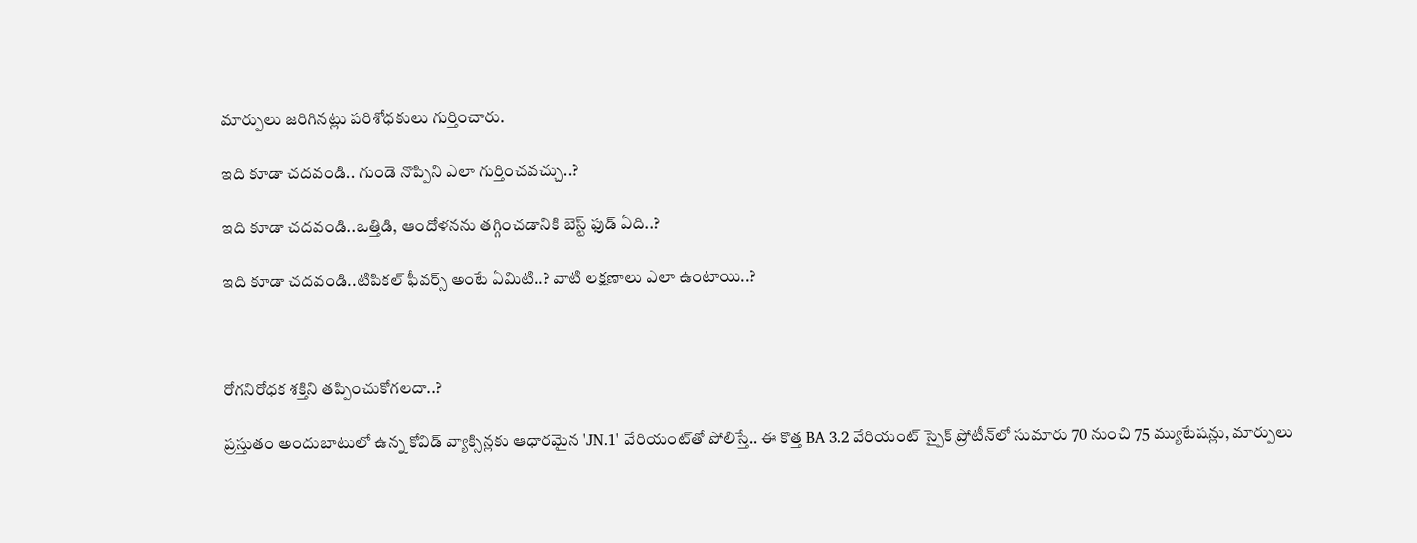మార్పులు జరిగినట్లు పరిశోధకులు గుర్తించారు.

ఇది కూడా చదవండి.. గుండె నొప్పిని ఎలా గుర్తించవచ్చు..?

ఇది కూడా చదవండి..ఒత్తిడి, ఆందోళనను తగ్గించడానికి బెస్ట్ ఫుడ్ ఏది..?

ఇది కూడా చదవండి..టిపికల్ ఫీవర్స్ అంటే ఏమిటి..? వాటి లక్షణాలు ఎలా ఉంటాయి..?



రోగనిరోధక శక్తిని తప్పించుకోగలదా..?

ప్రస్తుతం అందుబాటులో ఉన్న కోవిడ్ వ్యాక్సిన్లకు ఆధారమైన 'JN.1' వేరియంట్‌తో పోలిస్తే.. ఈ కొత్త BA 3.2 వేరియంట్ స్పైక్ ప్రోటీన్‌లో సుమారు 70 నుంచి 75 మ్యుటేషన్లు, మార్పులు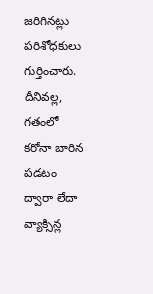జరిగినట్లు పరిశోధకులు గుర్తించారు. దీనివల్ల, గతంలో కరోనా బారిన పడటం ద్వారా లేదా వ్యాక్సిన్ల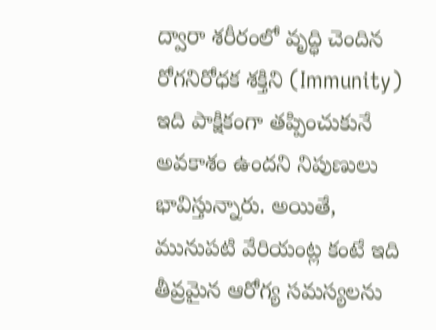ద్వారా శరీరంలో వృద్ధి చెందిన రోగనిరోధక శక్తిని (Immunity) ఇది పాక్షికంగా తప్పించుకునే అవకాశం ఉందని నిపుణులు భావిస్తున్నారు. అయితే, మునుపటి వేరియంట్ల కంటే ఇది తీవ్రమైన ఆరోగ్య సమస్యలను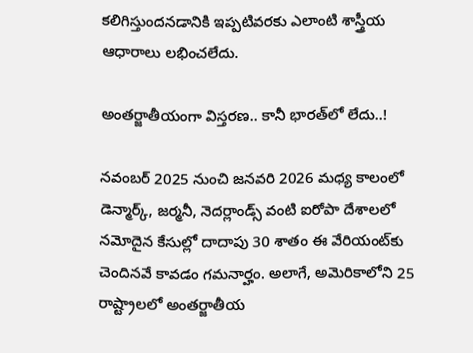కలిగిస్తుందనడానికి ఇప్పటివరకు ఎలాంటి శాస్త్రీయ ఆధారాలు లభించలేదు.

అంతర్జాతీయంగా విస్తరణ.. కానీ భారత్‌లో లేదు..!

నవంబర్ 2025 నుంచి జనవరి 2026 మధ్య కాలంలో డెన్మార్క్, జర్మనీ, నెదర్లాండ్స్ వంటి ఐరోపా దేశాలలో నమోదైన కేసుల్లో దాదాపు 30 శాతం ఈ వేరియంట్‌కు చెందినవే కావడం గమనార్హం. అలాగే, అమెరికాలోని 25 రాష్ట్రాలలో అంతర్జాతీయ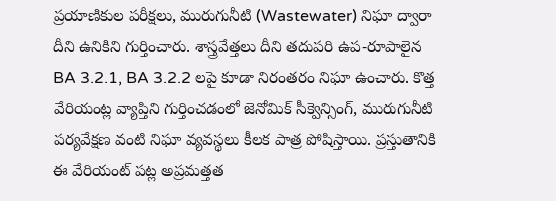ప్రయాణికుల పరీక్షలు, మురుగునీటి (Wastewater) నిఘా ద్వారా దీని ఉనికిని గుర్తించారు. శాస్త్రవేత్తలు దీని తదుపరి ఉప-రూపాలైన BA 3.2.1, BA 3.2.2 లపై కూడా నిరంతరం నిఘా ఉంచారు. కొత్త వేరియంట్ల వ్యాప్తిని గుర్తించడంలో జెనోమిక్ సీక్వెన్సింగ్, మురుగునీటి పర్యవేక్షణ వంటి నిఘా వ్యవస్థలు కీలక పాత్ర పోషిస్తాయి. ప్రస్తుతానికి ఈ వేరియంట్ పట్ల అప్రమత్తత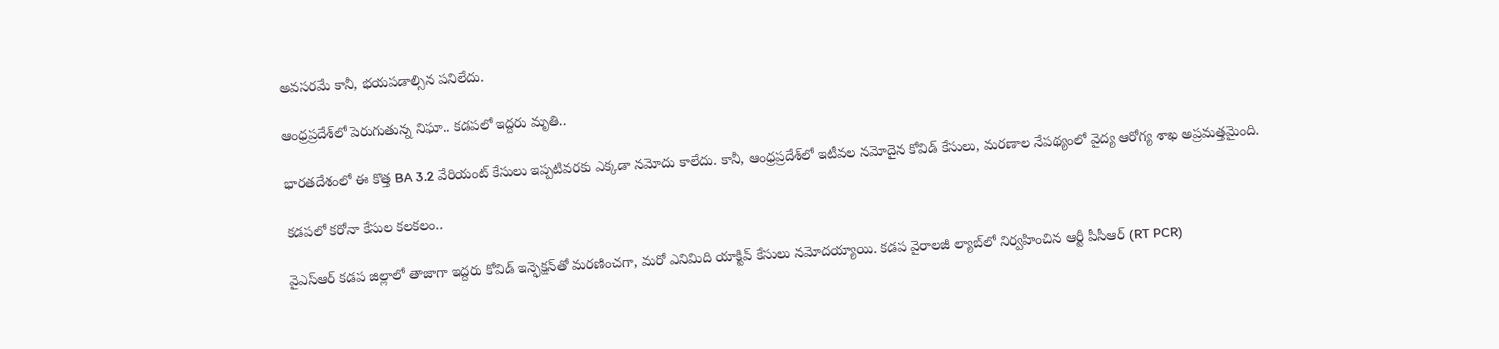అవసరమే కానీ, భయపడాల్సిన పనిలేదు.

ఆంధ్రప్రదేశ్‌లో పెరుగుతున్న నిఘా.. కడపలో ఇద్దరు మృతి..

భారతదేశంలో ఈ కొత్త BA 3.2 వేరియంట్ కేసులు ఇప్పటివరకు ఎక్కడా నమోదు కాలేదు. కానీ, ఆంధ్రప్రదేశ్‌లో ఇటీవల నమోదైన కోవిడ్ కేసులు, మరణాల నేపథ్యంలో వైద్య ఆరోగ్య శాఖ అప్రమత్తమైంది.

కడపలో కరోనా కేసుల కలకలం..

వైఎస్ఆర్ కడప జిల్లాలో తాజాగా ఇద్దరు కోవిడ్ ఇన్ఫెక్షన్‌తో మరణించగా, మరో ఎనిమిది యాక్టివ్ కేసులు నమోదయ్యాయి. కడప వైరాలజీ ల్యాబ్‌లో నిర్వహించిన ఆర్టీ పీసీఆర్ (RT PCR)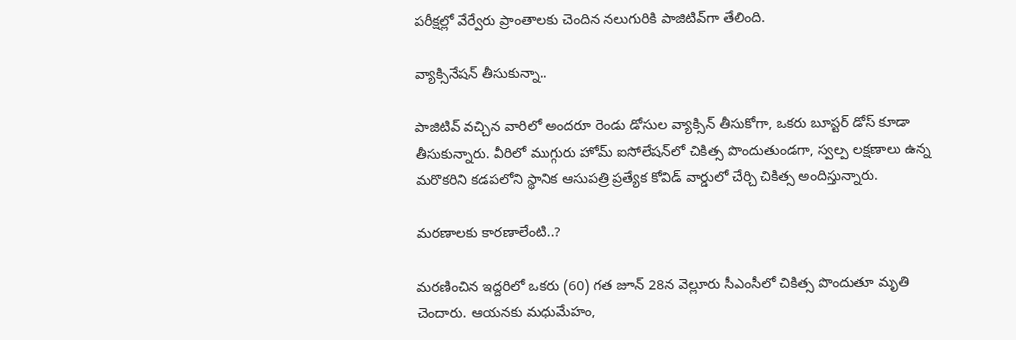పరీక్షల్లో వేర్వేరు ప్రాంతాలకు చెందిన నలుగురికి పాజిటివ్‌గా తేలింది.

వ్యాక్సినేషన్ తీసుకున్నా..

పాజిటివ్ వచ్చిన వారిలో అందరూ రెండు డోసుల వ్యాక్సిన్ తీసుకోగా, ఒకరు బూస్టర్ డోస్ కూడా తీసుకున్నారు. వీరిలో ముగ్గురు హోమ్ ఐసోలేషన్‌లో చికిత్స పొందుతుండగా, స్వల్ప లక్షణాలు ఉన్న మరొకరిని కడపలోని స్థానిక ఆసుపత్రి ప్రత్యేక కోవిడ్ వార్డులో చేర్చి చికిత్స అందిస్తున్నారు.

మరణాలకు కారణాలేంటి..?

మరణించిన ఇద్దరిలో ఒకరు (60) గత జూన్ 28న వెల్లూరు సీఎంసీలో చికిత్స పొందుతూ మృతి చెందారు. ఆయనకు మధుమేహం,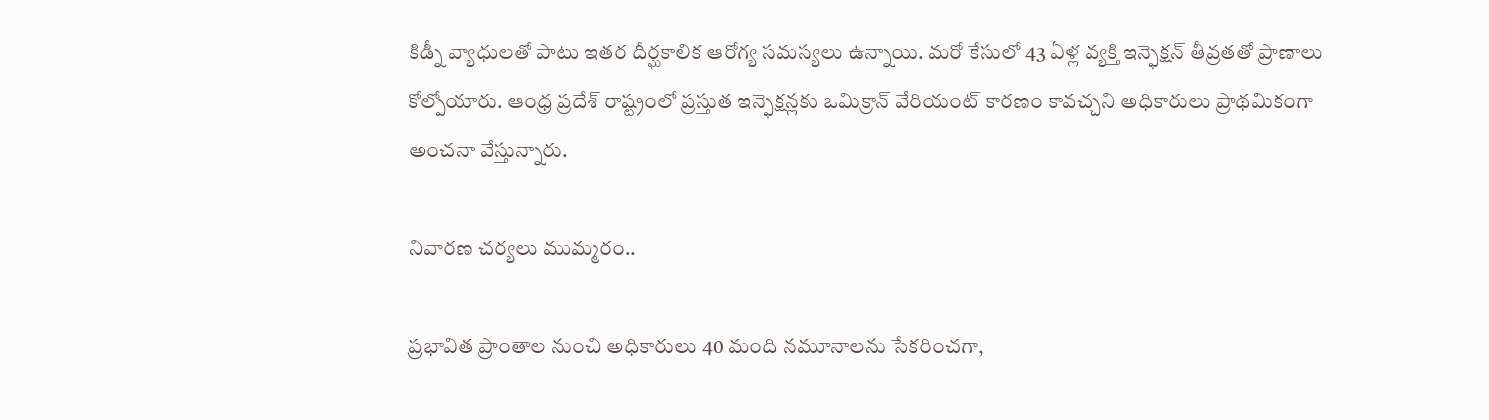కిడ్నీ వ్యాధులతో పాటు ఇతర దీర్ఘకాలిక ఆరోగ్య సమస్యలు ఉన్నాయి. మరో కేసులో 43 ఏళ్ల వ్యక్తి ఇన్ఫెక్షన్ తీవ్రతతో ప్రాణాలు కోల్పోయారు. ఆంధ్ర ప్రదేశ్ రాష్ట్రంలో ప్రస్తుత ఇన్ఫెక్షన్లకు ఒమిక్రాన్ వేరియంట్ కారణం కావచ్చని అధికారులు ప్రాథమికంగా అంచనా వేస్తున్నారు.

నివారణ చర్యలు ముమ్మరం..

ప్రభావిత ప్రాంతాల నుంచి అధికారులు 40 మంది నమూనాలను సేకరించగా,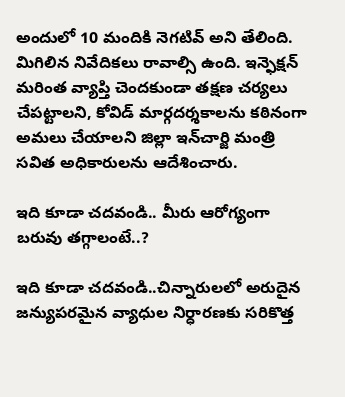అందులో 10 మందికి నెగటివ్ అని తేలింది. మిగిలిన నివేదికలు రావాల్సి ఉంది. ఇన్ఫెక్షన్ మరింత వ్యాప్తి చెందకుండా తక్షణ చర్యలు చేపట్టాలని, కోవిడ్ మార్గదర్శకాలను కఠినంగా అమలు చేయాలని జిల్లా ఇన్‌చార్జి మంత్రి సవిత అధికారులను ఆదేశించారు.

ఇది కూడా చదవండి.. మీరు ఆరోగ్యంగా బరువు తగ్గాలంటే..?

ఇది కూడా చదవండి..చిన్నారులలో అరుదైన జన్యుపరమైన వ్యాధుల నిర్ధారణకు సరికొత్త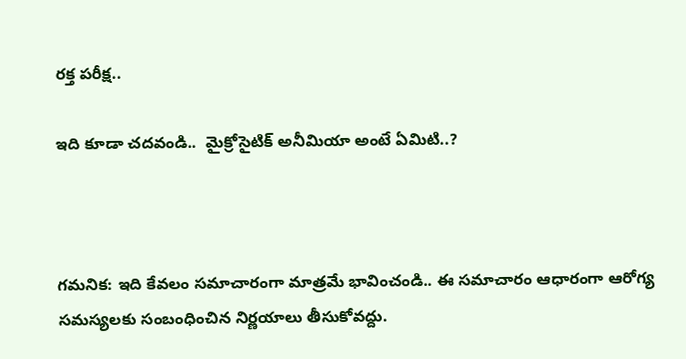రక్త పరీక్ష..

ఇది కూడా చదవండి..  మైక్రోసైటిక్ అనీమియా అంటే ఏమిటి..?



గమనిక: ఇది కేవలం సమాచారంగా మాత్రమే భావించండి.. ఈ సమాచారం ఆధారంగా ఆరోగ్య సమస్యలకు సంబంధించిన నిర్ణయాలు తీసుకోవద్దు.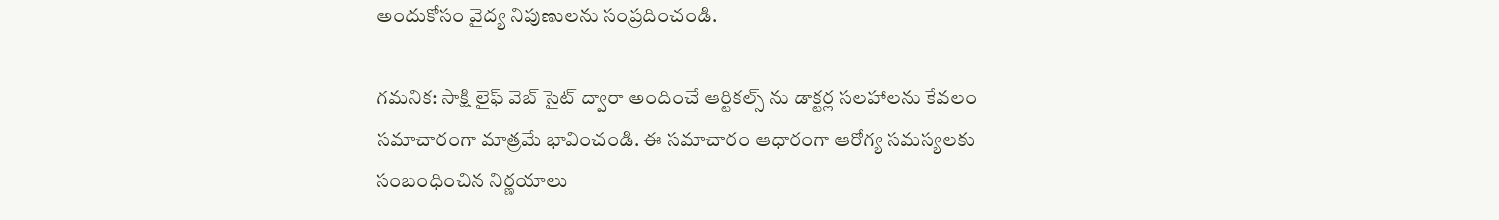అందుకోసం వైద్య నిపుణులను సంప్రదించండి.

గమనిక: సాక్షి లైఫ్ వెబ్ సైట్ ద్వారా అందించే ఆర్టికల్స్ ను డాక్టర్ల సలహాలను కేవలం సమాచారంగా మాత్రమే భావించండి. ఈ సమాచారం ఆధారంగా ఆరోగ్య సమస్యలకు సంబంధించిన నిర్ణయాలు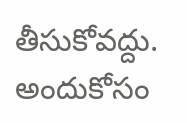తీసుకోవద్దు. అందుకోసం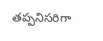తప్పనిసరిగా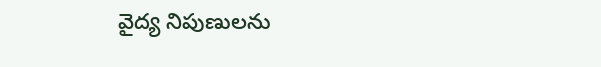వైద్య నిపుణులను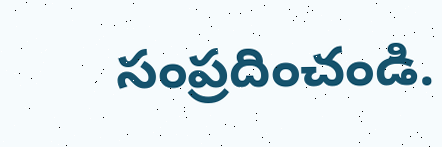సంప్రదించండి.